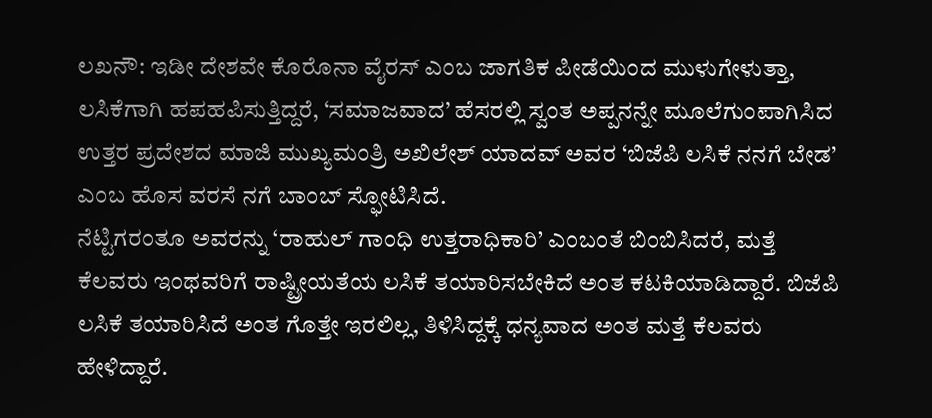ಲಖನೌ: ಇಡೀ ದೇಶವೇ ಕೊರೊನಾ ವೈರಸ್ ಎಂಬ ಜಾಗತಿಕ ಪೀಡೆಯಿಂದ ಮುಳುಗೇಳುತ್ತಾ, ಲಸಿಕೆಗಾಗಿ ಹಪಹಪಿಸುತ್ತಿದ್ದರೆ, ‘ಸಮಾಜವಾದ’ ಹೆಸರಲ್ಲಿ ಸ್ವಂತ ಅಪ್ಪನನ್ನೇ ಮೂಲೆಗುಂಪಾಗಿಸಿದ ಉತ್ತರ ಪ್ರದೇಶದ ಮಾಜಿ ಮುಖ್ಯಮಂತ್ರಿ ಅಖಿಲೇಶ್ ಯಾದವ್ ಅವರ ‘ಬಿಜೆಪಿ ಲಸಿಕೆ ನನಗೆ ಬೇಡ’ ಎಂಬ ಹೊಸ ವರಸೆ ನಗೆ ಬಾಂಬ್ ಸ್ಫೋಟಿಸಿದೆ.
ನೆಟ್ಟಿಗರಂತೂ ಅವರನ್ನು ‘ರಾಹುಲ್ ಗಾಂಧಿ ಉತ್ತರಾಧಿಕಾರಿ’ ಎಂಬಂತೆ ಬಿಂಬಿಸಿದರೆ, ಮತ್ತೆ ಕೆಲವರು ಇಂಥವರಿಗೆ ರಾಷ್ಟ್ರೀಯತೆಯ ಲಸಿಕೆ ತಯಾರಿಸಬೇಕಿದೆ ಅಂತ ಕಟಕಿಯಾಡಿದ್ದಾರೆ. ಬಿಜೆಪಿ ಲಸಿಕೆ ತಯಾರಿಸಿದೆ ಅಂತ ಗೊತ್ತೇ ಇರಲಿಲ್ಲ, ತಿಳಿಸಿದ್ದಕ್ಕೆ ಧನ್ಯವಾದ ಅಂತ ಮತ್ತೆ ಕೆಲವರು ಹೇಳಿದ್ದಾರೆ.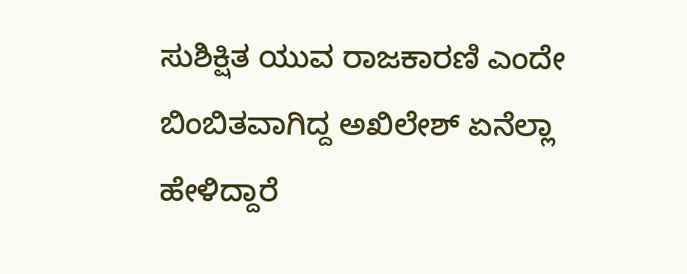ಸುಶಿಕ್ಷಿತ ಯುವ ರಾಜಕಾರಣಿ ಎಂದೇ ಬಿಂಬಿತವಾಗಿದ್ದ ಅಖಿಲೇಶ್ ಏನೆಲ್ಲಾ ಹೇಳಿದ್ದಾರೆ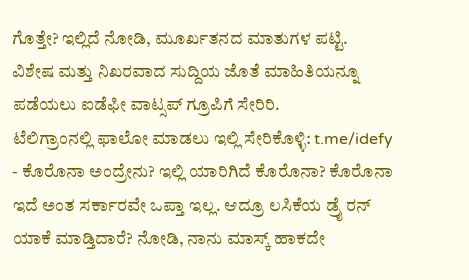ಗೊತ್ತೇ? ಇಲ್ಲಿದೆ ನೋಡಿ, ಮೂರ್ಖತನದ ಮಾತುಗಳ ಪಟ್ಟಿ.
ವಿಶೇಷ ಮತ್ತು ನಿಖರವಾದ ಸುದ್ದಿಯ ಜೊತೆ ಮಾಹಿತಿಯನ್ನೂ ಪಡೆಯಲು ಐಡೆಫೀ ವಾಟ್ಸಪ್ ಗ್ರೂಪಿಗೆ ಸೇರಿರಿ.
ಟೆಲಿಗ್ರಾಂನಲ್ಲಿ ಫಾಲೋ ಮಾಡಲು ಇಲ್ಲಿ ಸೇರಿಕೊಳ್ಳಿ: t.me/idefy
- ಕೊರೊನಾ ಅಂದ್ರೇನು? ಇಲ್ಲಿ ಯಾರಿಗಿದೆ ಕೊರೊನಾ? ಕೊರೊನಾ ಇದೆ ಅಂತ ಸರ್ಕಾರವೇ ಒಪ್ತಾ ಇಲ್ಲ. ಆದ್ರೂ ಲಸಿಕೆಯ ಡ್ರೈ ರನ್ ಯಾಕೆ ಮಾಡ್ತಿದಾರೆ? ನೋಡಿ, ನಾನು ಮಾಸ್ಕ್ ಹಾಕದೇ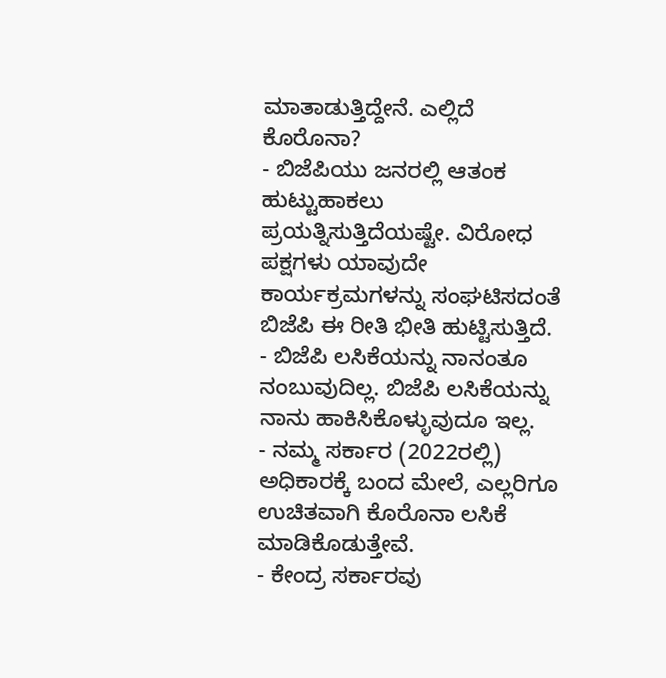ಮಾತಾಡುತ್ತಿದ್ದೇನೆ. ಎಲ್ಲಿದೆ ಕೊರೊನಾ?
- ಬಿಜೆಪಿಯು ಜನರಲ್ಲಿ ಆತಂಕ ಹುಟ್ಟುಹಾಕಲು ಪ್ರಯತ್ನಿಸುತ್ತಿದೆಯಷ್ಟೇ. ವಿರೋಧ ಪಕ್ಷಗಳು ಯಾವುದೇ ಕಾರ್ಯಕ್ರಮಗಳನ್ನು ಸಂಘಟಿಸದಂತೆ ಬಿಜೆಪಿ ಈ ರೀತಿ ಭೀತಿ ಹುಟ್ಟಿಸುತ್ತಿದೆ.
- ಬಿಜೆಪಿ ಲಸಿಕೆಯನ್ನು ನಾನಂತೂ ನಂಬುವುದಿಲ್ಲ. ಬಿಜೆಪಿ ಲಸಿಕೆಯನ್ನು ನಾನು ಹಾಕಿಸಿಕೊಳ್ಳುವುದೂ ಇಲ್ಲ.
- ನಮ್ಮ ಸರ್ಕಾರ (2022ರಲ್ಲಿ) ಅಧಿಕಾರಕ್ಕೆ ಬಂದ ಮೇಲೆ, ಎಲ್ಲರಿಗೂ ಉಚಿತವಾಗಿ ಕೊರೊನಾ ಲಸಿಕೆ ಮಾಡಿಕೊಡುತ್ತೇವೆ.
- ಕೇಂದ್ರ ಸರ್ಕಾರವು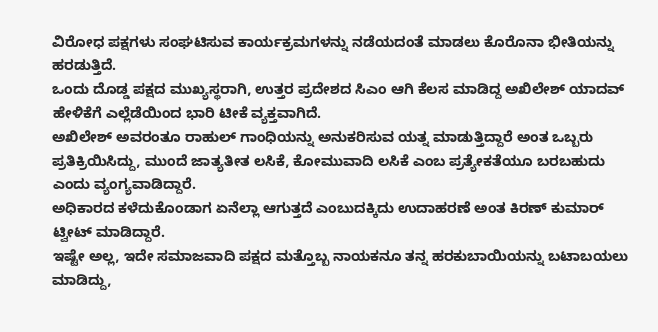ವಿರೋಧ ಪಕ್ಷಗಳು ಸಂಘಟಿಸುವ ಕಾರ್ಯಕ್ರಮಗಳನ್ನು ನಡೆಯದಂತೆ ಮಾಡಲು ಕೊರೊನಾ ಭೀತಿಯನ್ನು ಹರಡುತ್ತಿದೆ.
ಒಂದು ದೊಡ್ಡ ಪಕ್ಷದ ಮುಖ್ಯಸ್ಥರಾಗಿ, ಉತ್ತರ ಪ್ರದೇಶದ ಸಿಎಂ ಆಗಿ ಕೆಲಸ ಮಾಡಿದ್ದ ಅಖಿಲೇಶ್ ಯಾದವ್ ಹೇಳಿಕೆಗೆ ಎಲ್ಲೆಡೆಯಿಂದ ಭಾರಿ ಟೀಕೆ ವ್ಯಕ್ತವಾಗಿದೆ.
ಅಖಿಲೇಶ್ ಅವರಂತೂ ರಾಹುಲ್ ಗಾಂಧಿಯನ್ನು ಅನುಕರಿಸುವ ಯತ್ನ ಮಾಡುತ್ತಿದ್ದಾರೆ ಅಂತ ಒಬ್ಬರು ಪ್ರತಿಕ್ರಿಯಿಸಿದ್ದು, ಮುಂದೆ ಜಾತ್ಯತೀತ ಲಸಿಕೆ, ಕೋಮುವಾದಿ ಲಸಿಕೆ ಎಂಬ ಪ್ರತ್ಯೇಕತೆಯೂ ಬರಬಹುದು ಎಂದು ವ್ಯಂಗ್ಯವಾಡಿದ್ದಾರೆ.
ಅಧಿಕಾರದ ಕಳೆದುಕೊಂಡಾಗ ಏನೆಲ್ಲಾ ಆಗುತ್ತದೆ ಎಂಬುದಕ್ಕಿದು ಉದಾಹರಣೆ ಅಂತ ಕಿರಣ್ ಕುಮಾರ್ ಟ್ವೀಟ್ ಮಾಡಿದ್ದಾರೆ.
ಇಷ್ಟೇ ಅಲ್ಲ, ಇದೇ ಸಮಾಜವಾದಿ ಪಕ್ಷದ ಮತ್ತೊಬ್ಬ ನಾಯಕನೂ ತನ್ನ ಹರಕುಬಾಯಿಯನ್ನು ಬಟಾಬಯಲು ಮಾಡಿದ್ದು,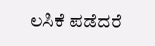ಲಸಿಕೆ ಪಡೆದರೆ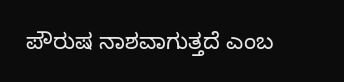ಪೌರುಷ ನಾಶವಾಗುತ್ತದೆ ಎಂಬ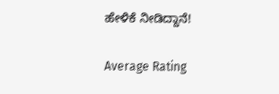ಹೇಳಿಕೆ ನೀಡಿದ್ದಾನೆ!

Average Rating